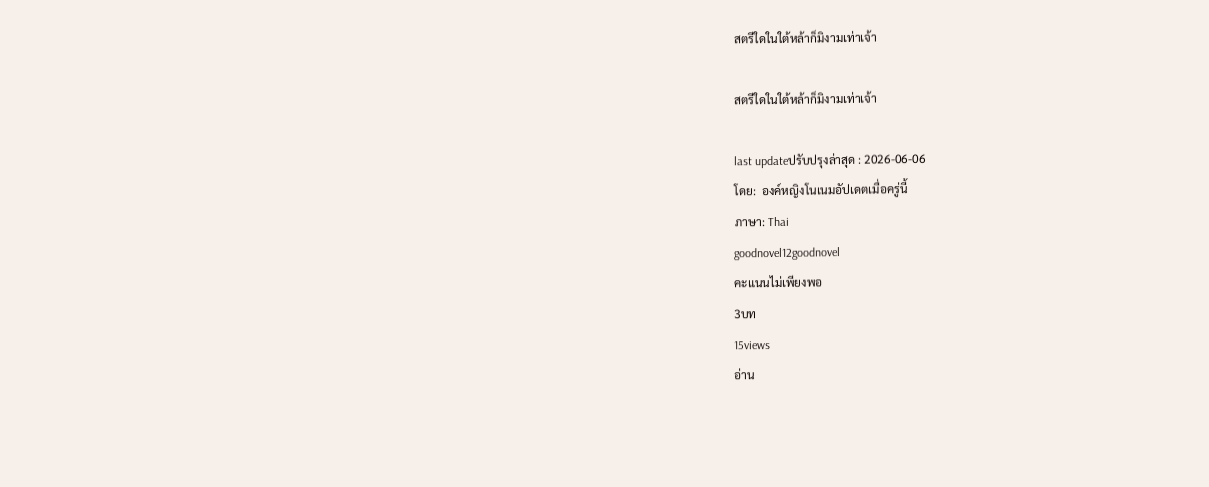สตรีใดในใต้หล้าก็มิงามเท่าเจ้า

สตรีใดในใต้หล้าก็มิงามเท่าเจ้า

last updateปรับปรุงล่าสุด : 2026-06-06
โดย:  องค์หญิงโนเนมอัปเดตเมื่อครู่นี้
ภาษา: Thai
goodnovel12goodnovel
คะแนนไม่เพียงพอ
3บท
15views
อ่าน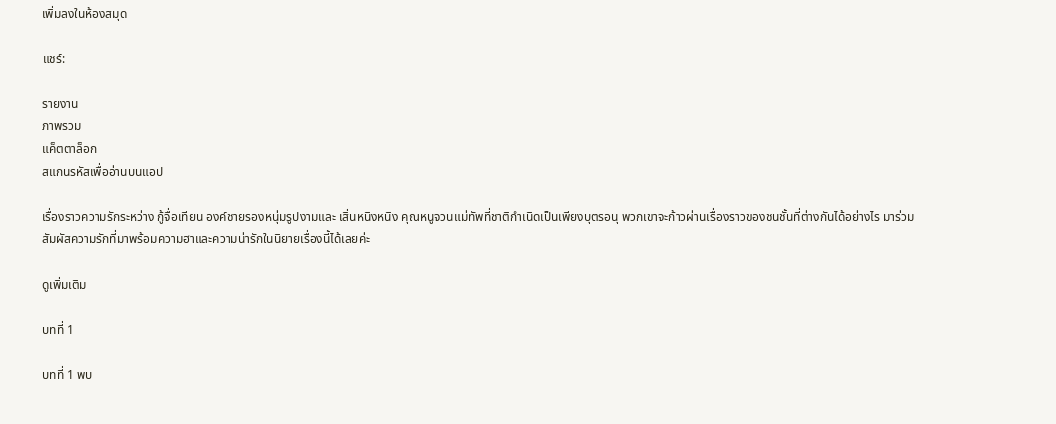เพิ่มลงในห้องสมุด

แชร์:

รายงาน
ภาพรวม
แค็ตตาล็อก
สแกนรหัสเพื่ออ่านบนแอป

เรื่องราวความรักระหว่าง กู้จื่อเทียน องค์ชายรองหนุ่มรูปงามและ เสิ่นหนิงหนิง คุณหนูจวนแม่ทัพที่ชาติกำเนิดเป็นเพียงบุตรอนุ พวกเขาจะก้าวผ่านเรื่องราวของชนชั้นที่ต่างกันได้อย่างไร มาร่วมสัมผัสความรักที่มาพร้อมความฮาและความน่ารักในนิยายเรื่องนี้ได้เลยค่ะ

ดูเพิ่มเติม

บทที่ 1

บทที่ 1 พบ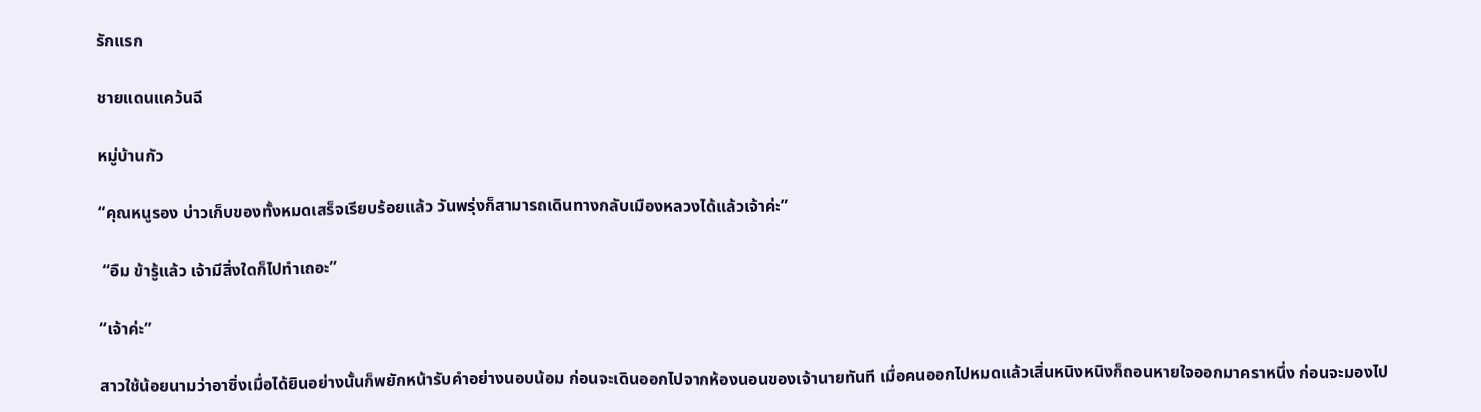รักแรก

ชายแดนแคว้นฉี

หมู่บ้านกัว

“คุณหนูรอง บ่าวเก็บของทั้งหมดเสร็จเรียบร้อยแล้ว วันพรุ่งก็สามารถเดินทางกลับเมืองหลวงได้แล้วเจ้าค่ะ”

 “อืม ข้ารู้แล้ว เจ้ามีสิ่งใดก็ไปทำเถอะ”

“เจ้าค่ะ”

สาวใช้น้อยนามว่าอาซิ่งเมื่อได้ยินอย่างนั้นก็พยักหน้ารับคำอย่างนอบน้อม ก่อนจะเดินออกไปจากห้องนอนของเจ้านายทันที เมื่อคนออกไปหมดแล้วเสิ่นหนิงหนิงก็ถอนหายใจออกมาคราหนึ่ง ก่อนจะมองไป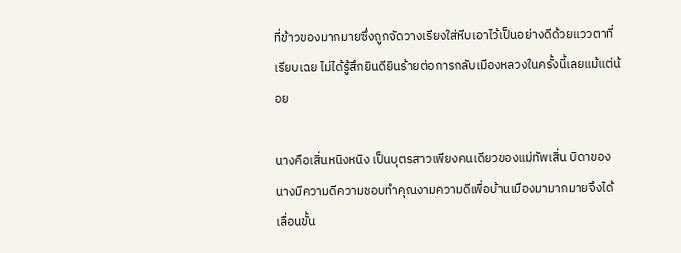ที่ข้าวของมากมายซึ่งถูกจัดวางเรียงใส่หีบเอาไว้เป็นอย่างดีด้วยแววตาที่เรียบเฉย ไม่ได้รู้สึกยินดียินร้ายต่อการกลับเมืองหลวงในครั้งนี้เลยแม้แต่น้อย

นางคือเสิ่นหนิงหนิง เป็นบุตรสาวเพียงคนเดียวของแม่ทัพเสิ่น บิดาของนางมีความดีความชอบทำคุณงามความดีเพื่อบ้านเมืองมามากมายจึงได้เลื่อนขั้น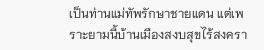เป็นท่านแม่ทัพรักษาชายแดน แต่เพราะยามนี้บ้านเมืองสงบสุขไร้สงครา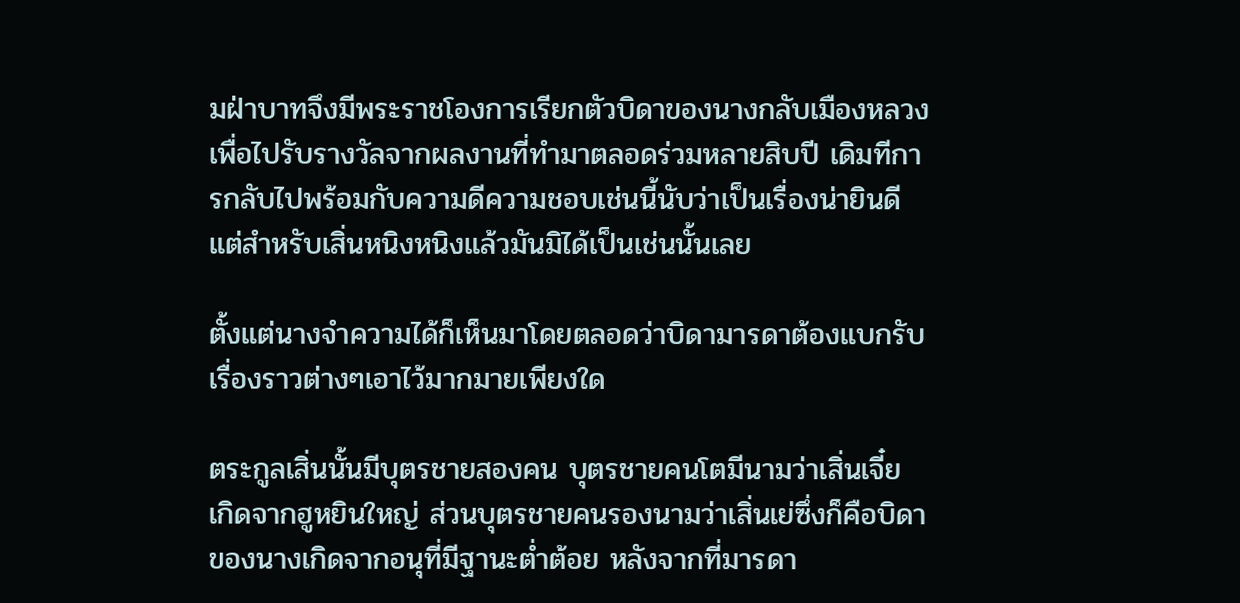มฝ่าบาทจึงมีพระราชโองการเรียกตัวบิดาของนางกลับเมืองหลวงเพื่อไปรับรางวัลจากผลงานที่ทำมาตลอดร่วมหลายสิบปี เดิมทีการกลับไปพร้อมกับความดีความชอบเช่นนี้นับว่าเป็นเรื่องน่ายินดี แต่สำหรับเสิ่นหนิงหนิงแล้วมันมิได้เป็นเช่นนั้นเลย

ตั้งแต่นางจำความได้ก็เห็นมาโดยตลอดว่าบิดามารดาต้องแบกรับเรื่องราวต่างๆเอาไว้มากมายเพียงใด

ตระกูลเสิ่นนั้นมีบุตรชายสองคน บุตรชายคนโตมีนามว่าเสิ่นเจี๋ย เกิดจากฮูหยินใหญ่ ส่วนบุตรชายคนรองนามว่าเสิ่นเย่ซึ่งก็คือบิดาของนางเกิดจากอนุที่มีฐานะต่ำต้อย หลังจากที่มารดา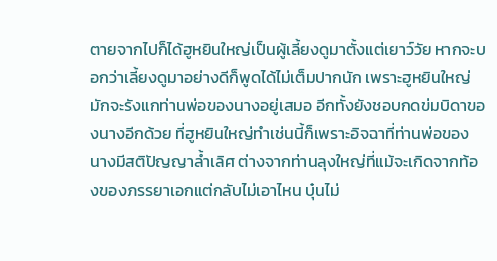ตายจากไปก็ได้ฮูหยินใหญ่เป็นผู้เลี้ยงดูมาตั้งแต่เยาว์วัย หากจะบอกว่าเลี้ยงดูมาอย่างดีก็พูดได้ไม่เต็มปากนัก เพราะฮูหยินใหญ่มักจะรังแกท่านพ่อของนางอยู่เสมอ อีกทั้งยังชอบกดข่มบิดาของนางอีกด้วย ที่ฮูหยินใหญ่ทำเช่นนี้ก็เพราะอิจฉาที่ท่านพ่อของนางมีสติปัญญาล้ำเลิศ ต่างจากท่านลุงใหญ่ที่แม้จะเกิดจากท้องของภรรยาเอกแต่กลับไม่เอาไหน บุ๋นไม่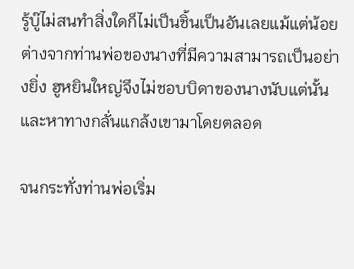รู้บู๊ไม่สนทำสิ่งใดก็ไม่เป็นชิ้นเป็นอันเลยแม้แต่น้อย ต่างจากท่านพ่อของนางที่มีความสามารถเป็นอย่างยิ่ง ฮูหยินใหญ่จึงไม่ชอบบิดาของนางนับแต่นั้นและหาทางกลั่นแกล้งเขามาโดยตลอด

จนกระทั่งท่านพ่อเริ่ม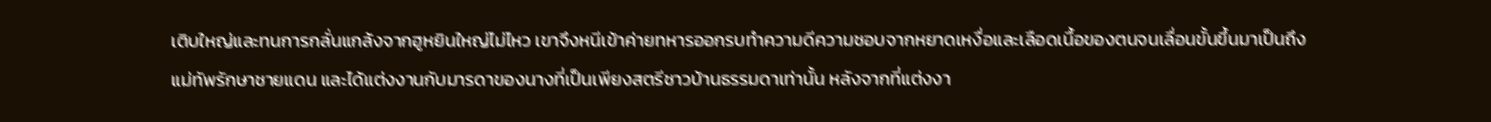เติบใหญ่และทนการกลั่นแกล้งจากฮูหยินใหญ่ไม่ไหว เขาจึงหนีเข้าค่ายทหารออกรบทำความดีความชอบจากหยาดเหงื่อและเลือดเนื้อของตนจนเลื่อนขั้นขึ้นมาเป็นถึงแม่ทัพรักษาชายแดน และได้แต่งงานกับมารดาของนางที่เป็นเพียงสตรีชาวบ้านธรรมดาเท่านั้น หลังจากที่แต่งงา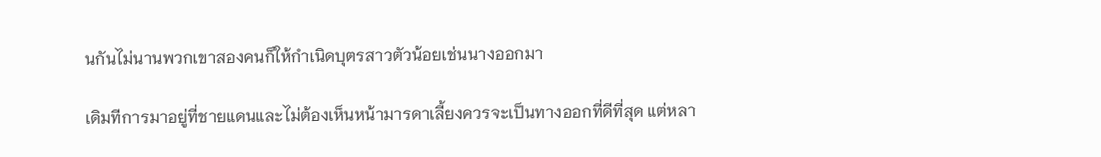นกันไม่นานพวกเขาสองคนก็ให้กำเนิดบุตรสาวตัวน้อยเช่นนางออกมา

เดิมทีการมาอยู่ที่ชายแดนและไม่ต้องเห็นหน้ามารดาเลี้ยงควรจะเป็นทางออกที่ดีที่สุด แต่หลา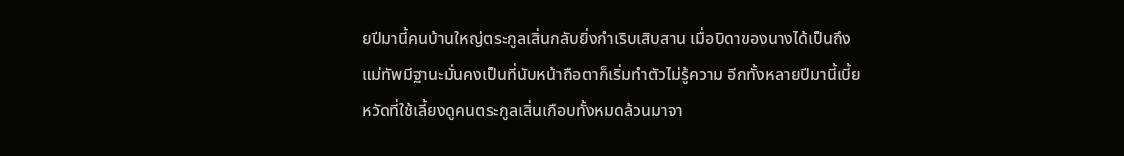ยปีมานี้คนบ้านใหญ่ตระกูลเสิ่นกลับยิ่งกำเริบเสิบสาน เมื่อบิดาของนางได้เป็นถึงแม่ทัพมีฐานะมั่นคงเป็นที่นับหน้าถือตาก็เริ่มทำตัวไม่รู้ความ อีกทั้งหลายปีมานี้เบี้ยหวัดที่ใช้เลี้ยงดูคนตระกูลเสิ่นเกือบทั้งหมดล้วนมาจา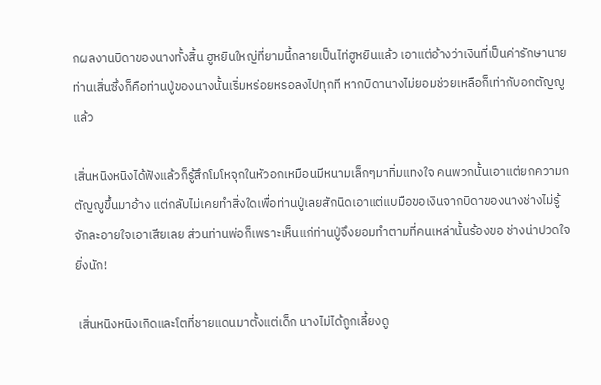กผลงานบิดาของนางทั้งสิ้น ฮูหยินใหญ่ที่ยามนี้กลายเป็นไท่ฮูหยินแล้ว เอาแต่อ้างว่าเงินที่เป็นค่ารักษานายท่านเสิ่นซึ่งก็คือท่านปู่ของนางนั้นเริ่มหร่อยหรอลงไปทุกที หากบิดานางไม่ยอมช่วยเหลือก็เท่ากับอกตัญญูแล้ว

เสิ่นหนิงหนิงได้ฟังแล้วก็รู้สึกโมโหจุกในหัวอกเหมือนมีหนามเล็กๆมาทิ่มแทงใจ คนพวกนั้นเอาแต่ยกความกตัญญูขึ้นมาอ้าง แต่กลับไม่เคยทำสิ่งใดเพื่อท่านปู่เลยสักนิดเอาแต่แบมือขอเงินจากบิดาของนางช่างไม่รู้จักละอายใจเอาเสียเลย ส่วนท่านพ่อก็เพราะเห็นแก่ท่านปู่จึงยอมทำตามที่คนเหล่านั้นร้องขอ ช่างน่าปวดใจยิ่งนัก!

 เสิ่นหนิงหนิงเกิดและโตที่ชายแดนมาตั้งแต่เด็ก นางไม่ได้ถูกเลี้ยงดู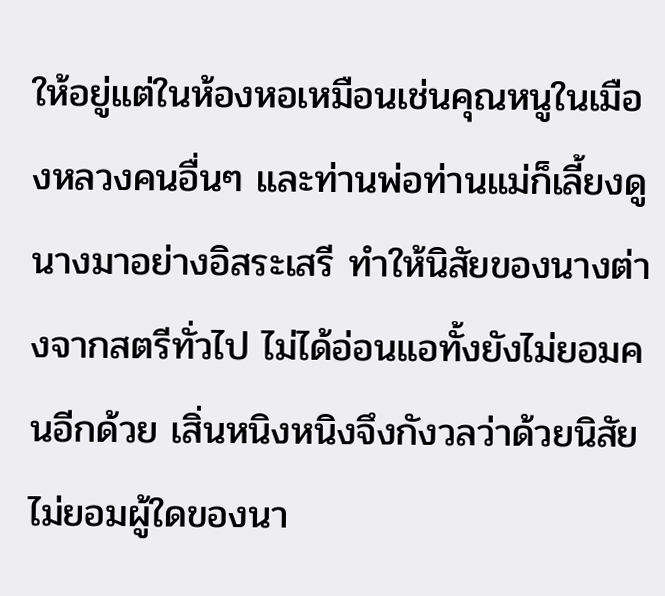ให้อยู่แต่ในห้องหอเหมือนเช่นคุณหนูในเมืองหลวงคนอื่นๆ และท่านพ่อท่านแม่ก็เลี้ยงดูนางมาอย่างอิสระเสรี ทำให้นิสัยของนางต่างจากสตรีทั่วไป ไม่ได้อ่อนแอทั้งยังไม่ยอมคนอีกด้วย เสิ่นหนิงหนิงจึงกังวลว่าด้วยนิสัยไม่ยอมผู้ใดของนา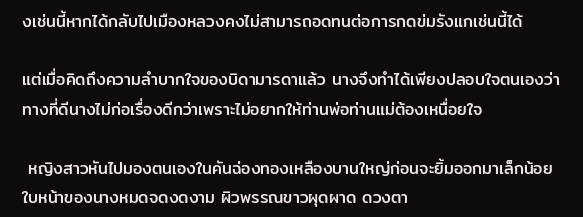งเช่นนี้หากได้กลับไปเมืองหลวงคงไม่สามารถอดทนต่อการกดข่มรังแกเช่นนี้ได้

แต่เมื่อคิดถึงความลำบากใจของบิดามารดาแล้ว นางจึงทำได้เพียงปลอบใจตนเองว่า ทางที่ดีนางไม่ก่อเรื่องดีกว่าเพราะไม่อยากให้ท่านพ่อท่านแม่ต้องเหนื่อยใจ

 หญิงสาวหันไปมองตนเองในคันฉ่องทองเหลืองบานใหญ่ก่อนจะยิ้มออกมาเล็กน้อย ใบหน้าของนางหมดจดงดงาม ผิวพรรณขาวผุดผาด ดวงตา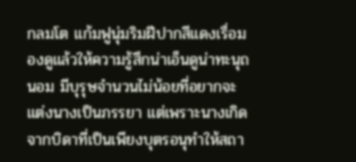กลมโต แก้มฟูนุ่มริมฝีปากสีแดงเรื่อมองดูแล้วให้ความรู้สึกน่าเอ็นดูน่าทะนุถนอม มีบุรุษจำนวนไม่น้อยที่อยากจะแต่งนางเป็นภรรยา แต่เพราะนางเกิดจากบิดาที่เป็นเพียงบุตรอนุทำให้สถา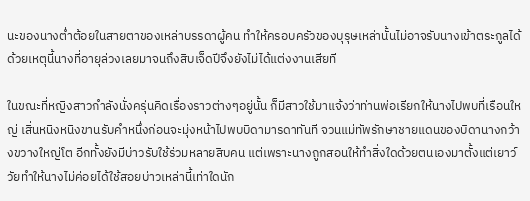นะของนางต่ำต้อยในสายตาของเหล่าบรรดาผู้คน ทำให้ครอบครัวของบุรุษเหล่านั้นไม่อาจรับนางเข้าตระกูลได้ ด้วยเหตุนี้นางที่อายุล่วงเลยมาจนถึงสิบเจ็ดปีจึงยังไม่ได้แต่งงานเสียที

ในขณะที่หญิงสาวกำลังนั่งครุ่นคิดเรื่องราวต่างๆอยู่นั้น ก็มีสาวใช้มาแจ้งว่าท่านพ่อเรียกให้นางไปพบที่เรือนใหญ่ เสิ่นหนิงหนิงขานรับคำหนึ่งก่อนจะมุ่งหน้าไปพบบิดามารดาทันที จวนแม่ทัพรักษาชายแดนของบิดานางกว้างขวางใหญ่โต อีกทั้งยังมีบ่าวรับใช้ร่วมหลายสิบคน แต่เพราะนางถูกสอนให้ทำสิ่งใดด้วยตนเองมาตั้งแต่เยาว์วัยทำให้นางไม่ค่อยได้ใช้สอยบ่าวเหล่านี้เท่าใดนัก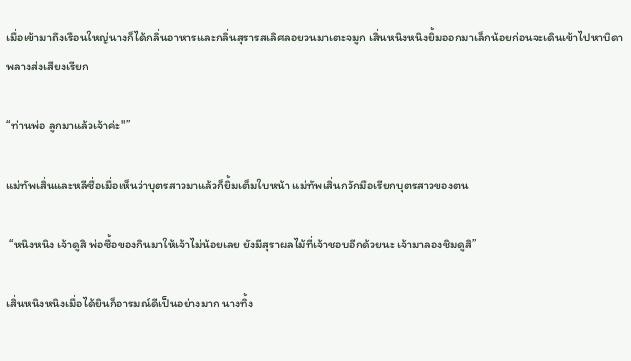เมื่อเข้ามาถึงเรือนใหญ่นางก็ได้กลิ่นอาหารและกลิ่นสุรารสเลิศลอยวนมาเตะจมูก เสิ่นหนิงหนิงยิ้มออกมาเล็กน้อยก่อนจะเดินเข้าไปหาบิดาพลางส่งเสียงเรียก

“ท่านพ่อ ลูกมาแล้วเจ้าค่ะ"”

แม่ทัพเสิ่นและหลีซื่อเมื่อเห็นว่าบุตรสาวมาแล้วก็ยิ้มเต็มใบหน้า แม่ทัพเสิ่นกวักมือเรียกบุตรสาวของตน

 “หนิงหนิง เจ้าดูสิ พ่อซื้อของกินมาให้เจ้าไม่น้อยเลย ยังมีสุราผลไม้ที่เจ้าชอบอีกด้วยนะ เจ้ามาลองชิมดูสิ”

เสิ่นหนิงหนิงเมื่อได้ยินก็อารมณ์ดีเป็นอย่างมาก นางทิ้ง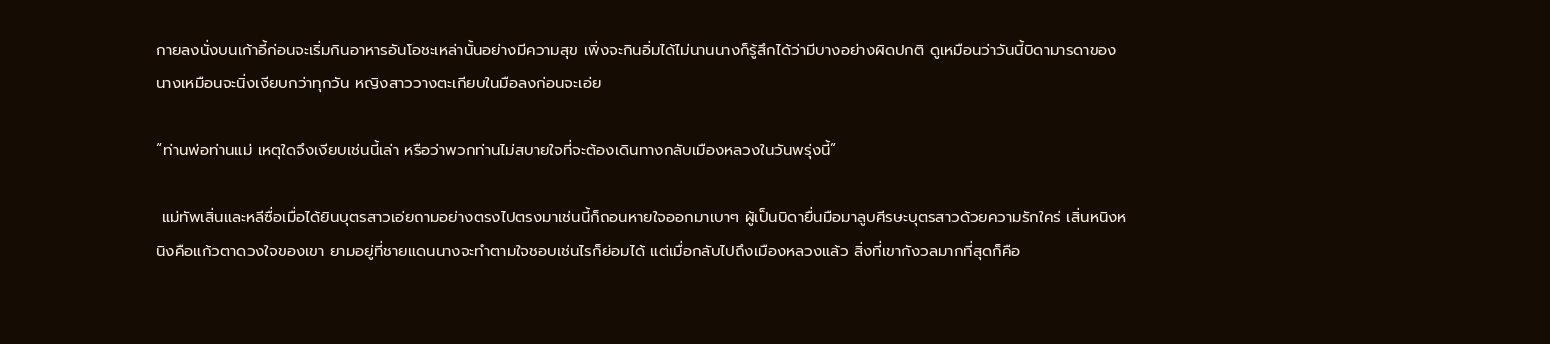กายลงนั่งบนเก้าอี้ก่อนจะเริ่มกินอาหารอันโอชะเหล่านั้นอย่างมีความสุข เพิ่งจะกินอิ่มได้ไม่นานนางก็รู้สึกได้ว่ามีบางอย่างผิดปกติ ดูเหมือนว่าวันนี้บิดามารดาของนางเหมือนจะนิ่งเงียบกว่าทุกวัน หญิงสาววางตะเกียบในมือลงก่อนจะเอ่ย

“ท่านพ่อท่านแม่ เหตุใดจึงเงียบเช่นนี้เล่า หรือว่าพวกท่านไม่สบายใจที่จะต้องเดินทางกลับเมืองหลวงในวันพรุ่งนี้”

 แม่ทัพเสิ่นและหลีซื่อเมื่อได้ยินบุตรสาวเอ่ยถามอย่างตรงไปตรงมาเช่นนี้ก็ถอนหายใจออกมาเบาๆ ผู้เป็นบิดายื่นมือมาลูบศีรษะบุตรสาวด้วยความรักใคร่ เสิ่นหนิงหนิงคือแก้วตาดวงใจของเขา ยามอยู่ที่ชายแดนนางจะทำตามใจชอบเช่นไรก็ย่อมได้ แต่เมื่อกลับไปถึงเมืองหลวงแล้ว สิ่งที่เขากังวลมากที่สุดก็คือ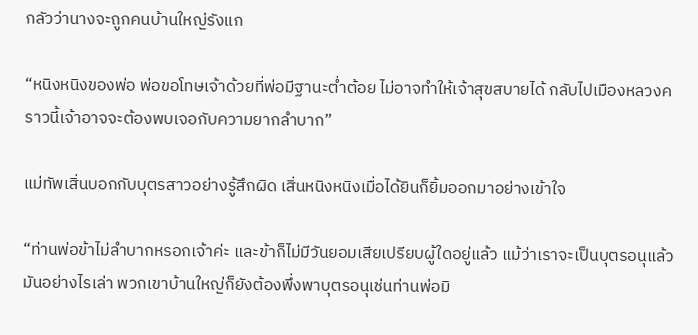กลัวว่านางจะถูกคนบ้านใหญ่รังแก

“หนิงหนิงของพ่อ พ่อขอโทษเจ้าด้วยที่พ่อมีฐานะต่ำต้อย ไม่อาจทำให้เจ้าสุขสบายได้ กลับไปเมืองหลวงคราวนี้เจ้าอาจจะต้องพบเจอกับความยากลำบาก”

แม่ทัพเสิ่นบอกกับบุตรสาวอย่างรู้สึกผิด เสิ่นหนิงหนิงเมื่อได้ยินก็ยิ้มออกมาอย่างเข้าใจ

“ท่านพ่อข้าไม่ลำบากหรอกเจ้าค่ะ และข้าก็ไม่มีวันยอมเสียเปรียบผู้ใดอยู่แล้ว แม้ว่าเราจะเป็นบุตรอนุแล้วมันอย่างไรเล่า พวกเขาบ้านใหญ่ก็ยังต้องพึ่งพาบุตรอนุเช่นท่านพ่อมิ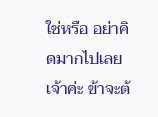ใช่หรือ อย่าคิดมากไปเลยเจ้าค่ะ ข้าจะต้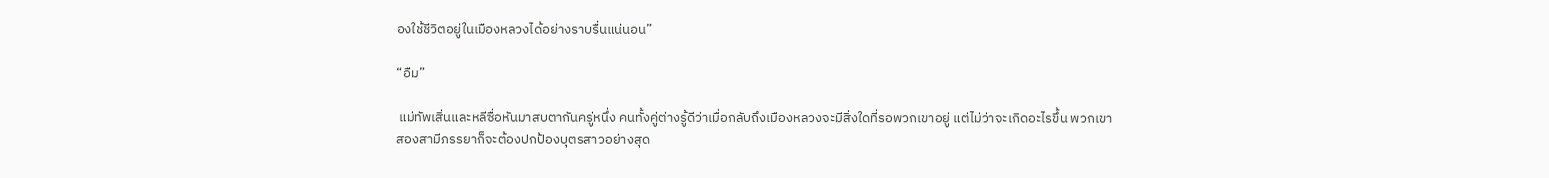องใช้ชีวิตอยู่ในเมืองหลวงได้อย่างราบรื่นแน่นอน”

“อืม”

 แม่ทัพเสิ่นและหลีซื่อหันมาสบตากันครู่หนึ่ง คนทั้งคู่ต่างรู้ดีว่าเมื่อกลับถึงเมืองหลวงจะมีสิ่งใดที่รอพวกเขาอยู่ แต่ไม่ว่าจะเกิดอะไรขึ้น พวกเขาสองสามีภรรยาก็จะต้องปกป้องบุตรสาวอย่างสุด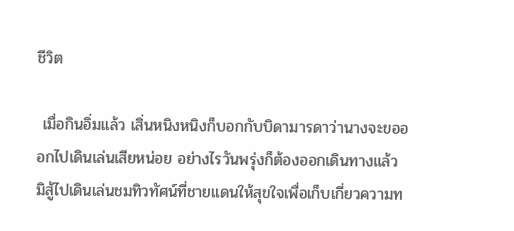ชีวิต

 เมื่อกินอิ่มแล้ว เสิ่นหนิงหนิงก็บอกกับบิดามารดาว่านางจะขอออกไปเดินเล่นเสียหน่อย อย่างไรวันพรุ่งก็ต้องออกเดินทางแล้ว มิสู้ไปเดินเล่นชมทิวทัศน์ที่ชายแดนให้สุขใจเพื่อเก็บเกี่ยวความท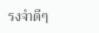รงจำดีๆ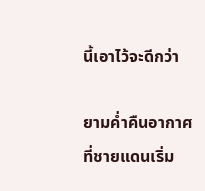นี้เอาไว้จะดีกว่า

ยามค่ำคืนอากาศที่ชายแดนเริ่ม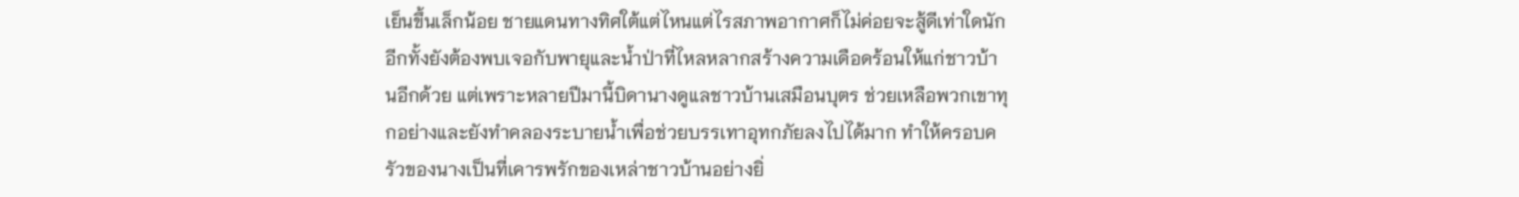เย็นขึ้นเล็กน้อย ชายแดนทางทิศใต้แต่ไหนแต่ไรสภาพอากาศก็ไม่ค่อยจะสู้ดีเท่าใดนัก อีกทั้งยังต้องพบเจอกับพายุและน้ำป่าที่ไหลหลากสร้างความเดือดร้อนให้แก่ชาวบ้านอีกด้วย แต่เพราะหลายปีมานี้บิดานางดูแลชาวบ้านเสมือนบุตร ช่วยเหลือพวกเขาทุกอย่างและยังทำคลองระบายน้ำเพื่อช่วยบรรเทาอุทกภัยลงไปได้มาก ทำให้ครอบครัวของนางเป็นที่เคารพรักของเหล่าชาวบ้านอย่างยิ่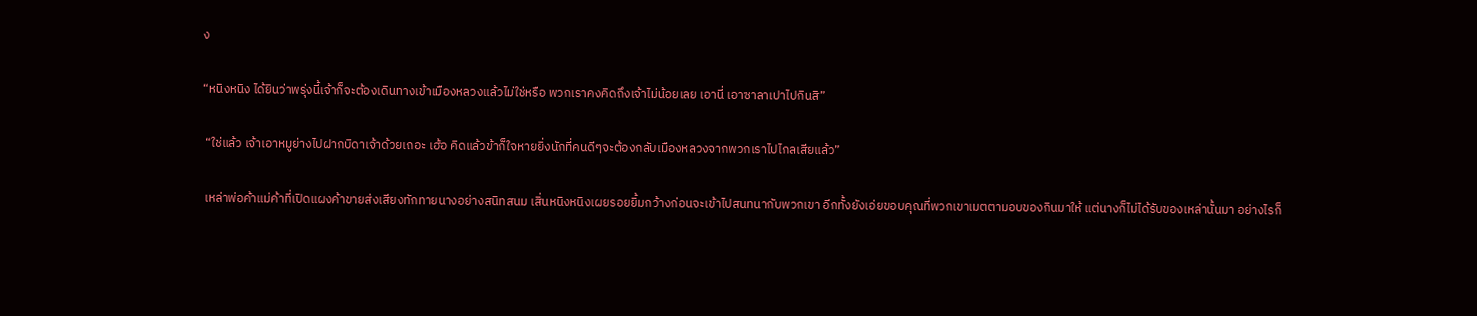ง

“หนิงหนิง ได้ยินว่าพรุ่งนี้เจ้าก็จะต้องเดินทางเข้าเมืองหลวงแล้วไม่ใช่หรือ พวกเราคงคิดถึงเจ้าไม่น้อยเลย เอานี่ เอาซาลาเปาไปกินสิ”

 “ใช่แล้ว เจ้าเอาหมูย่างไปฝากบิดาเจ้าด้วยเถอะ เฮ้อ คิดแล้วข้าก็ใจหายยิ่งนักที่คนดีๆจะต้องกลับเมืองหลวงจากพวกเราไปไกลเสียแล้ว”

 เหล่าพ่อค้าแม่ค้าที่เปิดแผงค้าขายส่งเสียงทักทายนางอย่างสนิทสนม เสิ่นหนิงหนิงเผยรอยยิ้มกว้างก่อนจะเข้าไปสนทนากับพวกเขา อีกทั้งยังเอ่ยขอบคุณที่พวกเขาเมตตามอบของกินมาให้ แต่นางก็ไม่ได้รับของเหล่านั้นมา อย่างไรก็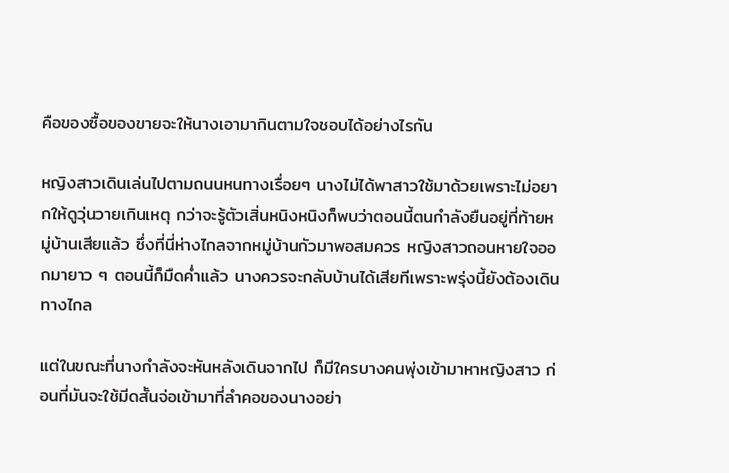คือของซื้อของขายจะให้นางเอามากินตามใจชอบได้อย่างไรกัน

หญิงสาวเดินเล่นไปตามถนนหนทางเรื่อยๆ นางไม่ได้พาสาวใช้มาด้วยเพราะไม่อยากให้ดูวุ่นวายเกินเหตุ กว่าจะรู้ตัวเสิ่นหนิงหนิงก็พบว่าตอนนี้ตนกำลังยืนอยู่ที่ท้ายหมู่บ้านเสียแล้ว ซึ่งที่นี่ห่างไกลจากหมู่บ้านกัวมาพอสมควร หญิงสาวถอนหายใจออกมายาว ๆ ตอนนี้ก็มืดค่ำแล้ว นางควรจะกลับบ้านได้เสียทีเพราะพรุ่งนี้ยังต้องเดินทางไกล

แต่ในขณะที่นางกำลังจะหันหลังเดินจากไป ก็มีใครบางคนพุ่งเข้ามาหาหญิงสาว ก่อนที่มันจะใช้มีดสั้นจ่อเข้ามาที่ลำคอของนางอย่า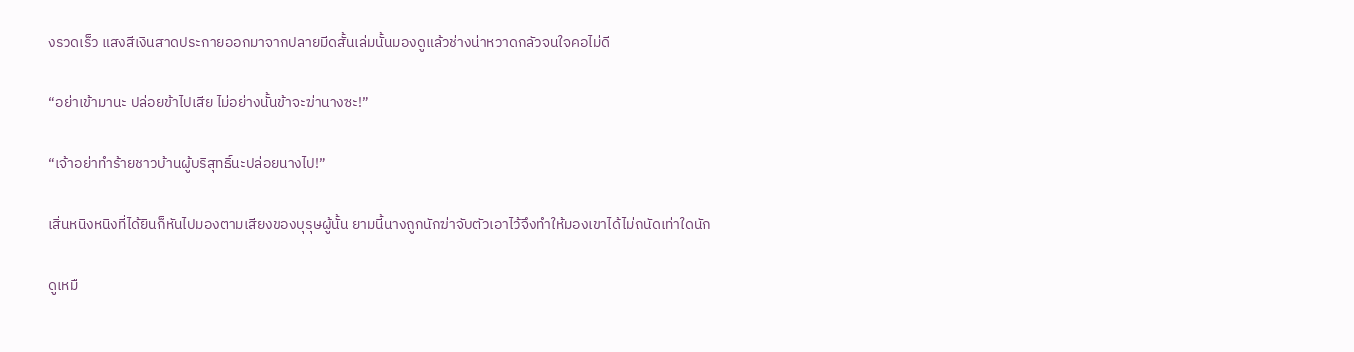งรวดเร็ว แสงสีเงินสาดประกายออกมาจากปลายมีดสั้นเล่มนั้นมองดูแล้วช่างน่าหวาดกลัวจนใจคอไม่ดี

“อย่าเข้ามานะ ปล่อยข้าไปเสีย ไม่อย่างนั้นข้าจะฆ่านางซะ!”

“เจ้าอย่าทำร้ายชาวบ้านผู้บริสุทธิ์นะปล่อยนางไป!”

เสิ่นหนิงหนิงที่ได้ยินก็หันไปมองตามเสียงของบุรุษผู้นั้น ยามนี้นางถูกนักฆ่าจับตัวเอาไว้จึงทำให้มองเขาได้ไม่ถนัดเท่าใดนัก

ดูเหมื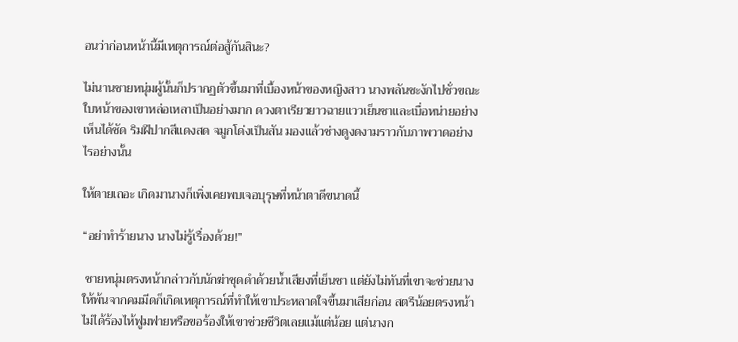อนว่าก่อนหน้านี้มีเหตุการณ์ต่อสู้กันสินะ?

ไม่นานชายหนุ่มผู้นั้นก็ปรากฏตัวขึ้นมาที่เบื้องหน้าของหญิงสาว นางพลันชะงักไปชั่วขณะ ใบหน้าของเขาหล่อเหลาเป็นอย่างมาก ดวงตาเรียวยาวฉายแววเย็นชาและเบื่อหน่ายอย่างเห็นได้ชัด ริมฝีปากสีแดงสด จมูกโด่งเป็นสัน มองแล้วช่างดูงดงามราวกับภาพวาดอย่างไรอย่างนั้น

ให้ตายเถอะ เกิดมานางก็เพิ่งเคยพบเจอบุรุษที่หน้าตาดีขนาดนี้

“อย่าทำร้ายนาง นางไม่รู้เรื่องด้วย!”

 ชายหนุ่มตรงหน้ากล่าวกับนักฆ่าชุดดำด้วยน้ำเสียงที่เย็นชา แต่ยังไม่ทันที่เขาจะช่วยนางให้พ้นจากคมมีดก็เกิดเหตุการณ์ที่ทำให้เขาประหลาดใจขึ้นมาเสียก่อน สตรีน้อยตรงหน้าไม่ได้ร้องไห้ฟูมฟายหรือขอร้องให้เขาช่วยชีวิตเลยแม้แต่น้อย แต่นางก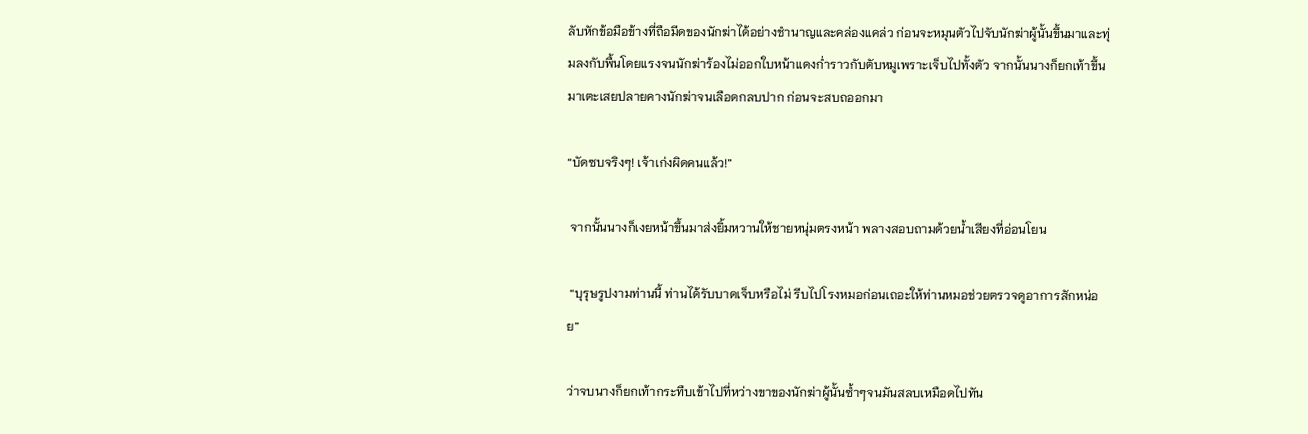ลับหักข้อมือข้างที่ถือมีดของนักฆ่าได้อย่างชำนาญและคล่องแคล่ว ก่อนจะหมุนตัวไปจับนักฆ่าผู้นั้นขึ้นมาและทุ่มลงกับพื้นโดยแรงจนนักฆ่าร้องไม่ออกใบหน้าแดงก่ำราวกับตับหมูเพราะเจ็บไปทั้งตัว จากนั้นนางก็ยกเท้าขึ้นมาเตะเสยปลายคางนักฆ่าจนเลือดกลบปาก ก่อนจะสบถออกมา

“บัดซบจริงๆ! เจ้าเก่งผิดคนแล้ว!”

 จากนั้นนางก็เงยหน้าขึ้นมาส่งยิ้มหวานให้ชายหนุ่มตรงหน้า พลางสอบถามด้วยน้ำเสียงที่อ่อนโยน

 “บุรุษรูปงามท่านนี้ ท่านได้รับบาดเจ็บหรือไม่ รีบไปโรงหมอก่อนเถอะให้ท่านหมอช่วยตรวจดูอาการสักหน่อย”

ว่าจบนางก็ยกเท้ากระทืบเข้าไปที่หว่างขาของนักฆ่าผู้นั้นซ้ำๆจนมันสลบเหมือดไปทัน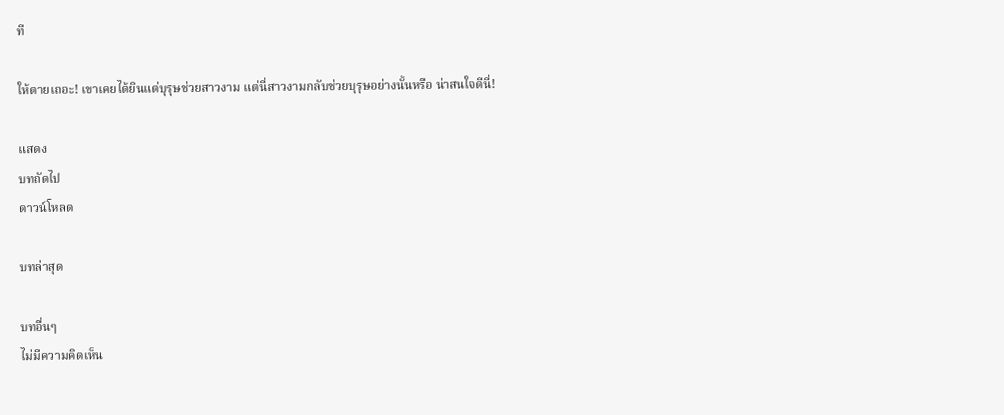ที

ให้ตายเถอะ! เขาเคยได้ยินแต่บุรุษช่วยสาวงาม แต่นี่สาวงามกลับช่วยบุรุษอย่างนั้นหรือ น่าสนใจดีนี่!

แสดง
บทถัดไป
ดาวน์โหลด

บทล่าสุด

บทอื่นๆ
ไม่มีความคิดเห็น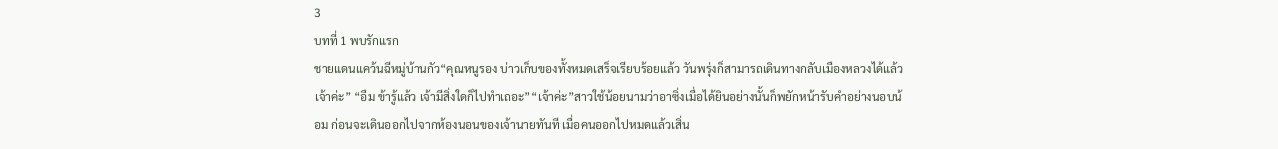3
บทที่ 1 พบรักแรก
ชายแดนแคว้นฉีหมู่บ้านกัว“คุณหนูรอง บ่าวเก็บของทั้งหมดเสร็จเรียบร้อยแล้ว วันพรุ่งก็สามารถเดินทางกลับเมืองหลวงได้แล้วเจ้าค่ะ” “อืม ข้ารู้แล้ว เจ้ามีสิ่งใดก็ไปทำเถอะ”“เจ้าค่ะ”สาวใช้น้อยนามว่าอาซิ่งเมื่อได้ยินอย่างนั้นก็พยักหน้ารับคำอย่างนอบน้อม ก่อนจะเดินออกไปจากห้องนอนของเจ้านายทันที เมื่อคนออกไปหมดแล้วเสิ่น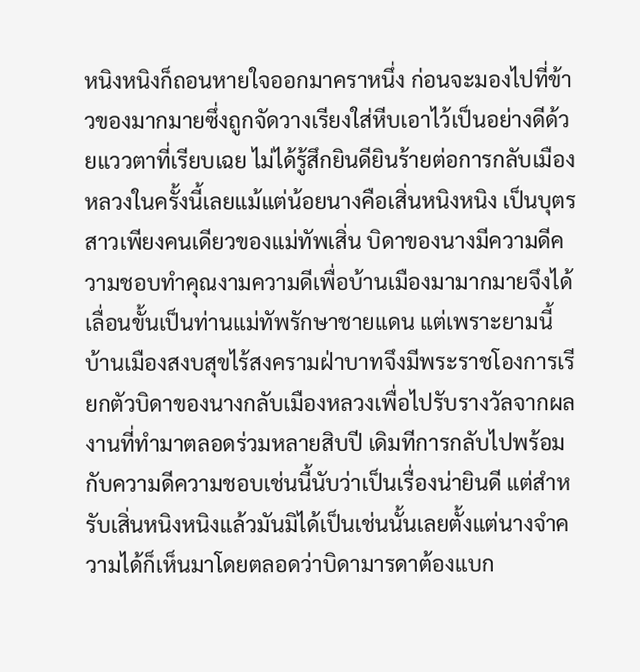หนิงหนิงก็ถอนหายใจออกมาคราหนึ่ง ก่อนจะมองไปที่ข้าวของมากมายซึ่งถูกจัดวางเรียงใส่หีบเอาไว้เป็นอย่างดีด้วยแววตาที่เรียบเฉย ไม่ได้รู้สึกยินดียินร้ายต่อการกลับเมืองหลวงในครั้งนี้เลยแม้แต่น้อยนางคือเสิ่นหนิงหนิง เป็นบุตรสาวเพียงคนเดียวของแม่ทัพเสิ่น บิดาของนางมีความดีความชอบทำคุณงามความดีเพื่อบ้านเมืองมามากมายจึงได้เลื่อนขั้นเป็นท่านแม่ทัพรักษาชายแดน แต่เพราะยามนี้บ้านเมืองสงบสุขไร้สงครามฝ่าบาทจึงมีพระราชโองการเรียกตัวบิดาของนางกลับเมืองหลวงเพื่อไปรับรางวัลจากผลงานที่ทำมาตลอดร่วมหลายสิบปี เดิมทีการกลับไปพร้อมกับความดีความชอบเช่นนี้นับว่าเป็นเรื่องน่ายินดี แต่สำหรับเสิ่นหนิงหนิงแล้วมันมิได้เป็นเช่นนั้นเลยตั้งแต่นางจำความได้ก็เห็นมาโดยตลอดว่าบิดามารดาต้องแบก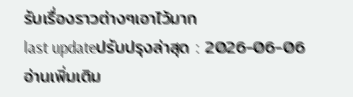รับเรื่องราวต่างๆเอาไว้มาก
last updateปรับปรุงล่าสุด : 2026-06-06
อ่านเพิ่มเติม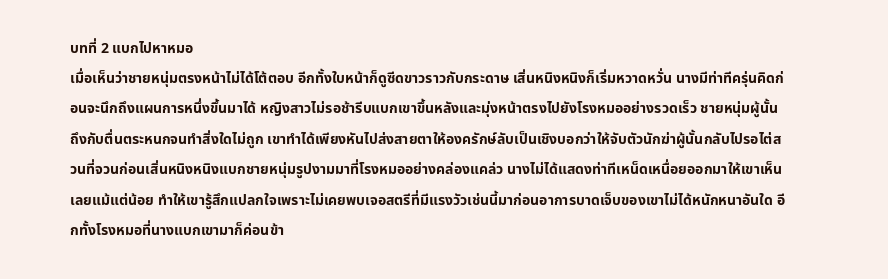บทที่ 2 แบกไปหาหมอ
เมื่อเห็นว่าชายหนุ่มตรงหน้าไม่ได้โต้ตอบ อีกทั้งใบหน้าก็ดูซีดขาวราวกับกระดาษ เสิ่นหนิงหนิงก็เริ่มหวาดหวั่น นางมีท่าทีครุ่นคิดก่อนจะนึกถึงแผนการหนึ่งขึ้นมาได้ หญิงสาวไม่รอช้ารีบแบกเขาขึ้นหลังและมุ่งหน้าตรงไปยังโรงหมออย่างรวดเร็ว ชายหนุ่มผู้นั้นถึงกับตื่นตระหนกจนทำสิ่งใดไม่ถูก เขาทำได้เพียงหันไปส่งสายตาให้องครักษ์ลับเป็นเชิงบอกว่าให้จับตัวนักฆ่าผู้นั้นกลับไปรอไต่สวนที่จวนก่อนเสิ่นหนิงหนิงแบกชายหนุ่มรูปงามมาที่โรงหมออย่างคล่องแคล่ว นางไม่ได้แสดงท่าทีเหน็ดเหนื่อยออกมาให้เขาเห็นเลยแม้แต่น้อย ทำให้เขารู้สึกแปลกใจเพราะไม่เคยพบเจอสตรีที่มีแรงวัวเช่นนี้มาก่อนอาการบาดเจ็บของเขาไม่ได้หนักหนาอันใด อีกทั้งโรงหมอที่นางแบกเขามาก็ค่อนข้า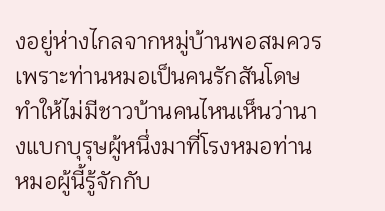งอยู่ห่างไกลจากหมู่บ้านพอสมควรเพราะท่านหมอเป็นคนรักสันโดษ ทำให้ไม่มีชาวบ้านคนไหนเห็นว่านางแบกบุรุษผู้หนึ่งมาที่โรงหมอท่านหมอผู้นี้รู้จักกับ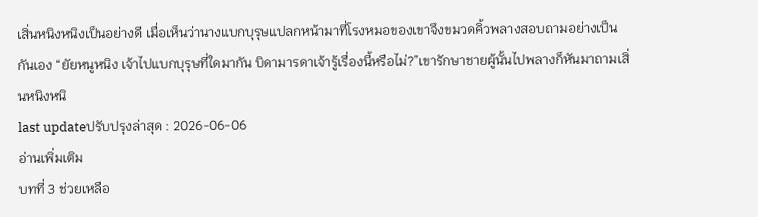เสิ่นหนิงหนิงเป็นอย่างดี เมื่อเห็นว่านางแบกบุรุษแปลกหน้ามาที่โรงหมอของเขาจึงขมวดคิ้วพลางสอบถามอย่างเป็นกันเอง “ยัยหนูหนิง เจ้าไปแบกบุรุษที่ใดมากัน บิดามารดาเจ้ารู้เรื่องนี้หรือไม่?”เขารักษาชายผู้นั้นไปพลางก็หันมาถามเสิ่นหนิงหนิ
last updateปรับปรุงล่าสุด : 2026-06-06
อ่านเพิ่มเติม
บทที่ 3 ช่วยเหลือ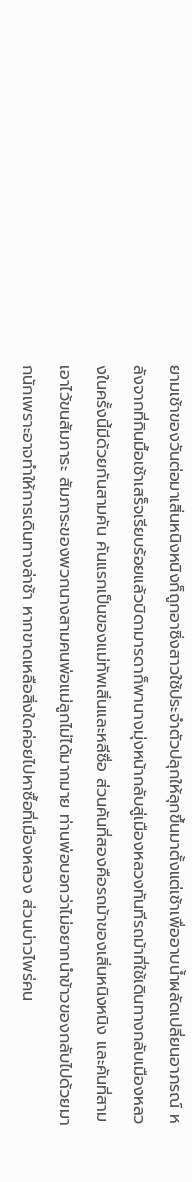ยามเช้าของวันต่อมาเสิ่นหนิงหนิงก็ถูกอาซิ่งสาวใช้ประจำตัวปลุกให้ลุกขึ้นมาตั้งแต่เช้าเพื่ออาบน้ำผลัดเปลี่ยนอาภรณ์ หลังจากที่กินมื้อเช้าเสร็จเรียบร้อยแล้วบิดามารดาก็พานางมุ่งหน้ากลับสู่เมืองหลวงทันทีรถม้าที่ใช้เดินทางกลับเมืองหลวงในครั้งนี้มีด้วยกันสามคัน คันแรกเป็นของแม่ทัพเสิ่นและหลีซื่อ ส่วนคันที่สองคือรถม้าของเสิ่นหนิงหนิง และคันที่สามเอาไว้ขนสัมภาระ สัมภาระของพวกนางสามคนพ่อแม่ลูกไม่ได้มากมาย ท่านพ่อบอกว่าไม่อยากนำข้าวของกลับไปด้วยมากนักเพราะอาจทำให้การเดินทางล่าช้า หากขาดเหลือสิ่งใดค่อยไปหาซื้อที่เมืองหลวง ส่วนบ่าวไพร่คน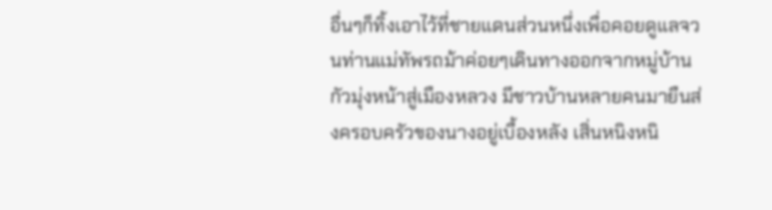อื่นๆก็ทิ้งเอาไว้ที่ชายแดนส่วนหนึ่งเพื่อคอยดูแลจวนท่านแม่ทัพรถม้าค่อยๆเดินทางออกจากหมู่บ้านกัวมุ่งหน้าสู่เมืองหลวง มีชาวบ้านหลายคนมายืนส่งครอบครัวของนางอยู่เบื้องหลัง เสิ่นหนิงหนิ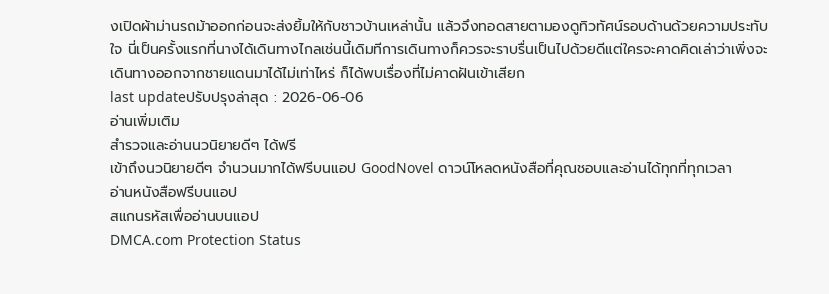งเปิดผ้าม่านรถม้าออกก่อนจะส่งยิ้มให้กับชาวบ้านเหล่านั้น แล้วจึงทอดสายตามองดูทิวทัศน์รอบด้านด้วยความประทับใจ นี่เป็นครั้งแรกที่นางได้เดินทางไกลเช่นนี้เดิมทีการเดินทางก็ควรจะราบรื่นเป็นไปด้วยดีแต่ใครจะคาดคิดเล่าว่าเพิ่งจะเดินทางออกจากชายแดนมาได้ไม่เท่าไหร่ ก็ได้พบเรื่องที่ไม่คาดฝันเข้าเสียก
last updateปรับปรุงล่าสุด : 2026-06-06
อ่านเพิ่มเติม
สำรวจและอ่านนวนิยายดีๆ ได้ฟรี
เข้าถึงนวนิยายดีๆ จำนวนมากได้ฟรีบนแอป GoodNovel ดาวน์โหลดหนังสือที่คุณชอบและอ่านได้ทุกที่ทุกเวลา
อ่านหนังสือฟรีบนแอป
สแกนรหัสเพื่ออ่านบนแอป
DMCA.com Protection Status